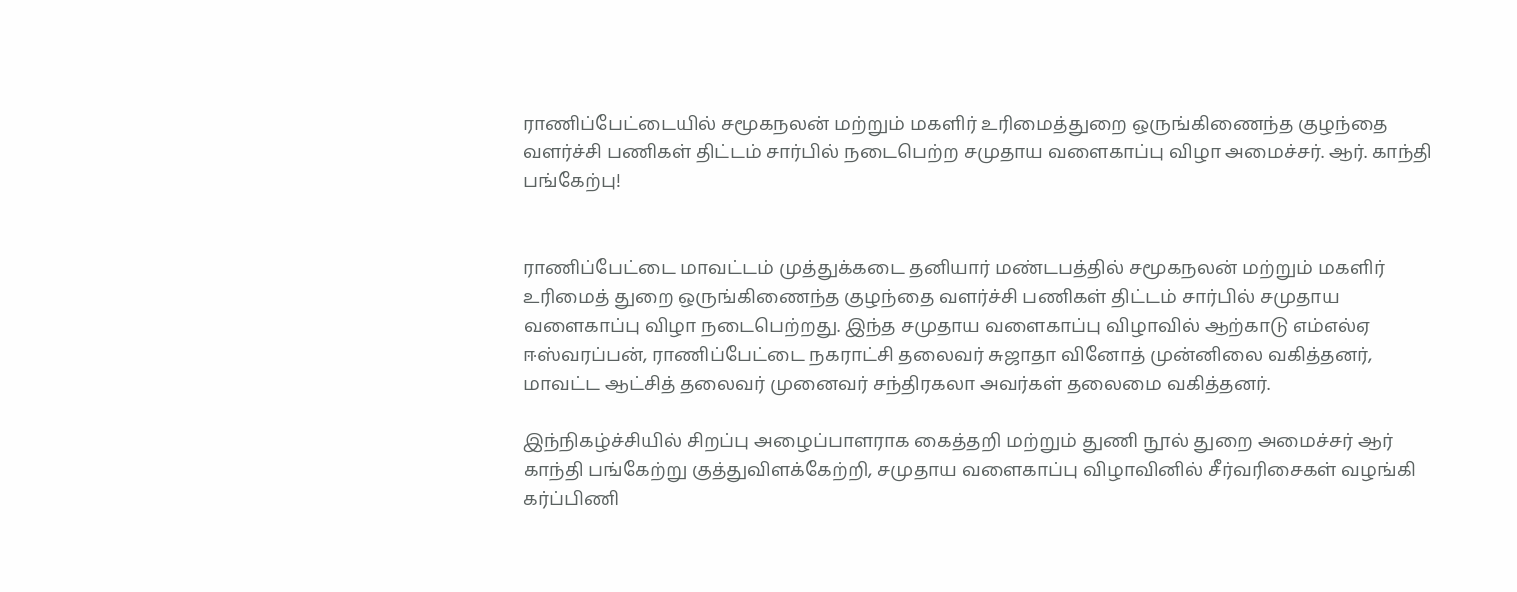ராணிப்பேட்டையில் சமூகநலன் மற்றும் மகளிர் உரிமைத்துறை ஒருங்கிணைந்த குழந்தை வளர்ச்சி பணிகள் திட்டம் சார்பில் நடைபெற்ற சமுதாய வளைகாப்பு விழா அமைச்சர். ஆர். காந்தி பங்கேற்பு!


ராணிப்பேட்டை மாவட்டம் முத்துக்கடை தனியார் மண்டபத்தில் சமூகநலன் மற்றும் மகளிர் உரிமைத் துறை ஒருங்கிணைந்த குழந்தை வளர்ச்சி பணிகள் திட்டம் சார்பில் சமுதாய வளைகாப்பு விழா நடைபெற்றது. இந்த சமுதாய வளைகாப்பு விழாவில் ஆற்காடு எம்எல்ஏ ஈஸ்வரப்பன், ராணிப்பேட்டை நகராட்சி தலைவர் சுஜாதா வினோத் முன்னிலை வகித்தனர், மாவட்ட ஆட்சித் தலைவர் முனைவர் சந்திரகலா அவர்கள் தலைமை வகித்தனர்.

இந்நிகழ்ச்சியில் சிறப்பு அழைப்பாளராக கைத்தறி மற்றும் துணி நூல் துறை அமைச்சர் ஆர் காந்தி பங்கேற்று குத்துவிளக்கேற்றி, சமுதாய வளைகாப்பு விழாவினில் சீர்வரிசைகள் வழங்கி கர்ப்பிணி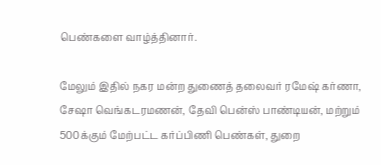பெண்களை வாழ்த்தினார்.

மேலும் இதில் நகர மன்ற துணைத் தலைவர் ரமேஷ் கர்ணா, சேஷா வெங்கடரமணன், தேவி பென்ஸ் பாண்டியன், மற்றும்  500க்கும் மேற்பட்ட கர்ப்பிணி பெண்கள், துறை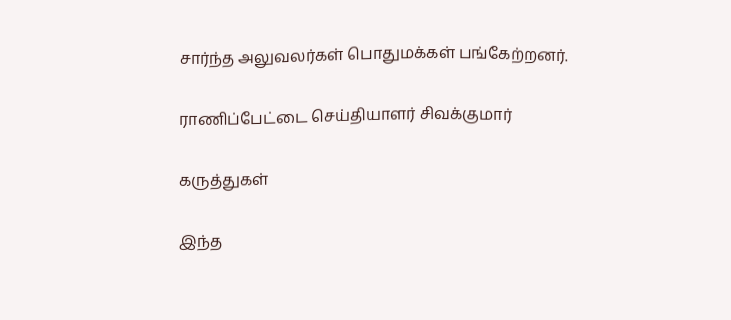சார்ந்த அலுவலர்கள் பொதுமக்கள் பங்கேற்றனர்.

ராணிப்பேட்டை செய்தியாளர் சிவக்குமார்

கருத்துகள்

இந்த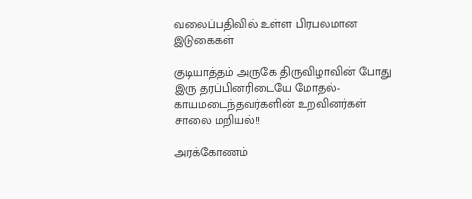வலைப்பதிவில் உள்ள பிரபலமான இடுகைகள்

குடியாத்தம் அருகே திருவிழாவின் போது இரு தரப்பினரிடையே மோதல்- காயமடைந்தவர்களின் உறவினர்கள் சாலை மறியல்!!

அரக்கோணம்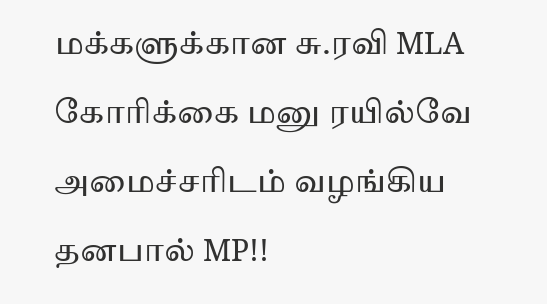மக்களுக்கான சு.ரவி MLA கோரிக்கை மனு ரயில்வே அமைச்சரிடம் வழங்கிய தனபால் MP!!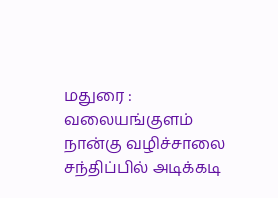மதுரை : வலையங்குளம் நான்கு வழிச்சாலை சந்திப்பில் அடிக்கடி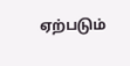ஏற்படும்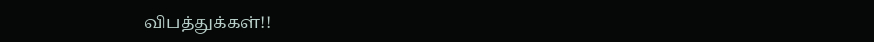விபத்துக்கள்!!